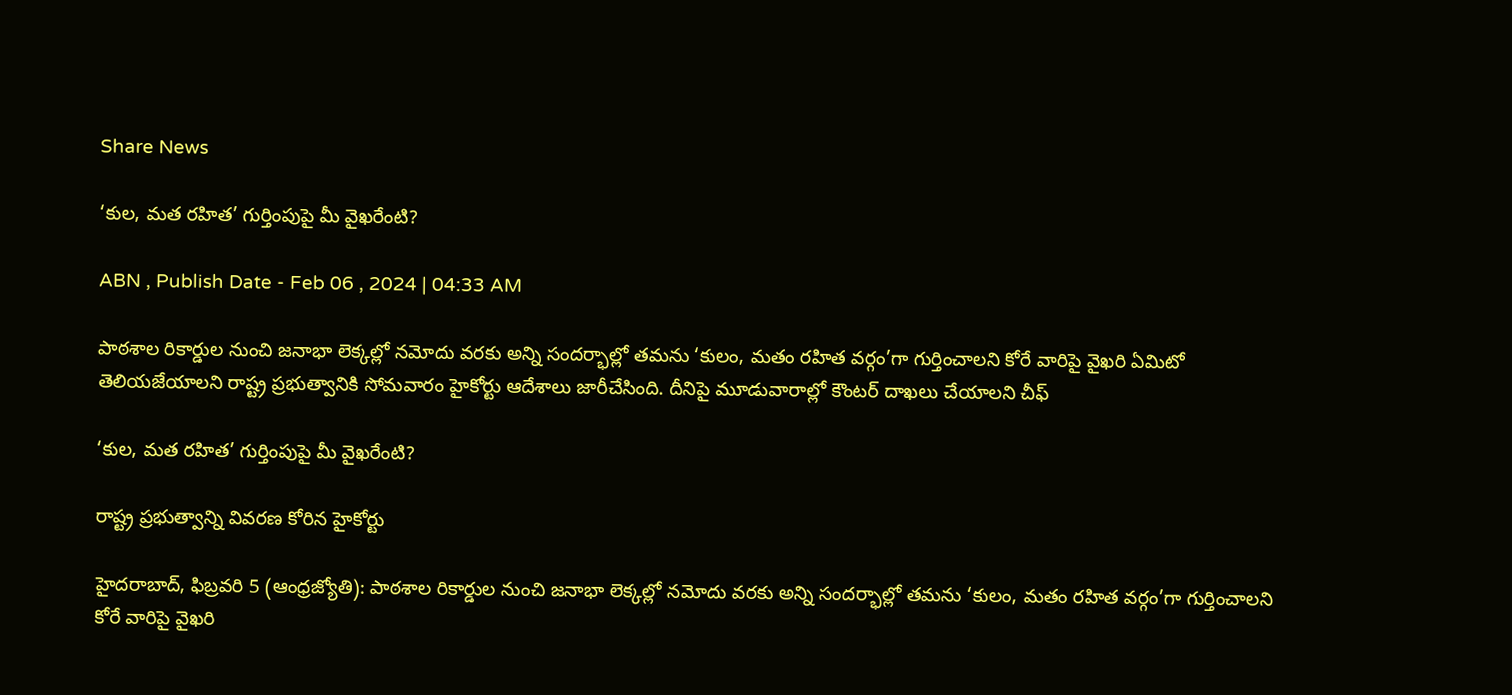Share News

‘కుల, మత రహిత’ గుర్తింపుపై మీ వైఖరేంటి?

ABN , Publish Date - Feb 06 , 2024 | 04:33 AM

పాఠశాల రికార్డుల నుంచి జనాభా లెక్కల్లో నమోదు వరకు అన్ని సందర్భాల్లో తమను ‘కులం, మతం రహిత వర్గం’గా గుర్తించాలని కోరే వారిపై వైఖరి ఏమిటో తెలియజేయాలని రాష్ట్ర ప్రభుత్వానికి సోమవారం హైకోర్టు ఆదేశాలు జారీచేసింది. దీనిపై మూడువారాల్లో కౌంటర్‌ దాఖలు చేయాలని చీఫ్‌

‘కుల, మత రహిత’ గుర్తింపుపై మీ వైఖరేంటి?

రాష్ట్ర ప్రభుత్వాన్ని వివరణ కోరిన హైకోర్టు

హైదరాబాద్‌, ఫిబ్రవరి 5 (ఆంధ్రజ్యోతి): పాఠశాల రికార్డుల నుంచి జనాభా లెక్కల్లో నమోదు వరకు అన్ని సందర్భాల్లో తమను ‘కులం, మతం రహిత వర్గం’గా గుర్తించాలని కోరే వారిపై వైఖరి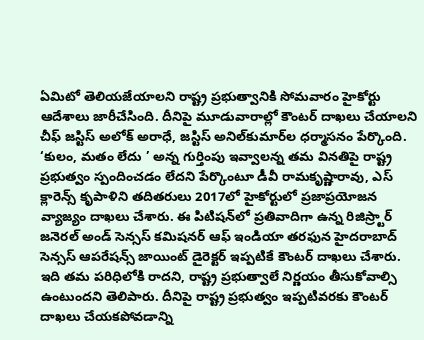ఏమిటో తెలియజేయాలని రాష్ట్ర ప్రభుత్వానికి సోమవారం హైకోర్టు ఆదేశాలు జారీచేసింది. దీనిపై మూడువారాల్లో కౌంటర్‌ దాఖలు చేయాలని చీఫ్‌ జస్టిస్‌ అలోక్‌ అరాధే, జస్టిస్‌ అనిల్‌కుమార్‌ల ధర్మాసనం పేర్కొంది. ‘కులం, మతం లేదు ’ అన్న గుర్తింపు ఇవ్వాలన్న తమ వినతిపై రాష్ట్ర ప్రభుత్వం స్పందించడం లేదని పేర్కొంటూ డీవీ రామకృష్ణారావు, ఎస్‌ క్లారెన్స్‌ కృపాళిని తదితరులు 2017లో హైకోర్టులో ప్రజాప్రయోజన వ్యాజ్యం దాఖలు చేశారు. ఈ పిటిషన్‌లో ప్రతివాదిగా ఉన్న రిజిస్ర్టార్‌ జనెరల్‌ అండ్‌ సెన్సస్‌ కమిషనర్‌ ఆఫ్‌ ఇండియా తరఫున హైదరాబాద్‌ సెన్సస్‌ ఆపరేషన్స్‌ జాయింట్‌ డైరెక్టర్‌ ఇప్పటికే కౌంటర్‌ దాఖలు చేశారు. ఇది తమ పరిధిలోకి రాదని, రాష్ట్ర ప్రభుత్వాలే నిర్ణయం తీసుకోవాల్సి ఉంటుందని తెలిపారు. దీనిపై రాష్ట్ర ప్రభుత్వం ఇప్పటివరకు కౌంటర్‌ దాఖలు చేయకపోవడాన్ని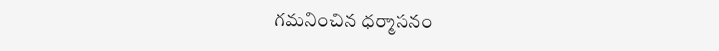గమనించిన ధర్మాసనం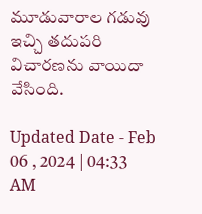మూడువారాల గడువు ఇచ్చి తదుపరి విచారణను వాయిదా వేసింది.

Updated Date - Feb 06 , 2024 | 04:33 AM